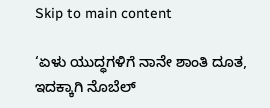Skip to main content

‘ಏಳು ಯುದ್ಧಗಳಿಗೆ ನಾನೇ ಶಾಂತಿ ದೂತ, ಇದಕ್ಕಾಗಿ ನೊಬೆಲ್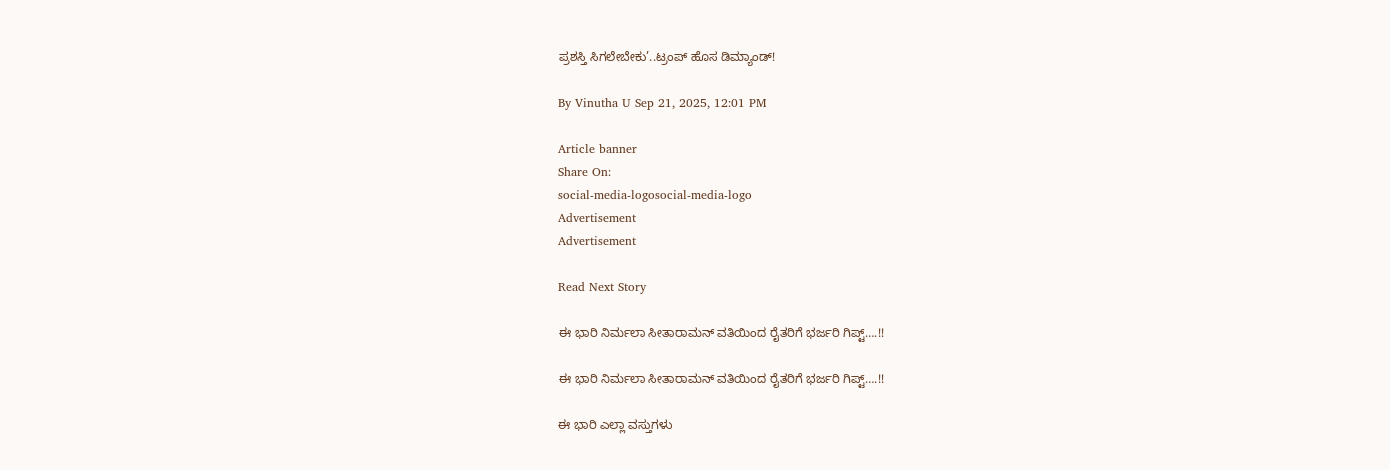ಪ್ರಶಸ್ತಿ ಸಿಗಲೇಬೇಕು’..ಟ್ರಂಪ್ ಹೊಸ ಡಿಮ್ಯಾಂಡ್!

By Vinutha U Sep 21, 2025, 12:01 PM

Article banner
Share On:
social-media-logosocial-media-logo
Advertisement
Advertisement

Read Next Story

ಈ ಭಾರಿ ನಿರ್ಮಲಾ ಸೀತಾರಾಮನ್‌ ವತಿಯಿಂದ ರೈತರಿಗೆ ಭರ್ಜರಿ ಗಿಪ್ಟ್‌….!!

ಈ ಭಾರಿ ನಿರ್ಮಲಾ ಸೀತಾರಾಮನ್‌ ವತಿಯಿಂದ ರೈತರಿಗೆ ಭರ್ಜರಿ ಗಿಪ್ಟ್‌….!!

ಈ ಭಾರಿ ಎಲ್ಲಾ ವಸ್ತುಗಳು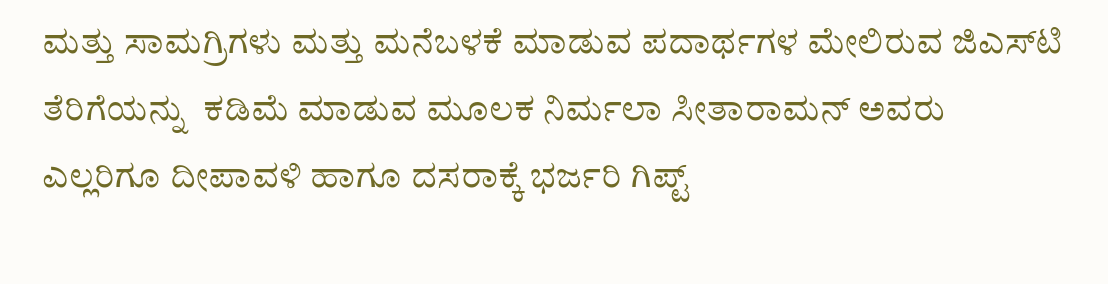ಮತ್ತು ಸಾಮಗ್ರಿಗಳು ಮತ್ತು ಮನೆಬಳಕೆ ಮಾಡುವ ಪದಾರ್ಥಗಳ ಮೇಲಿರುವ ಜಿಎಸ್‌ಟಿ ತೆರಿಗೆಯನ್ನು  ಕಡಿಮೆ ಮಾಡುವ ಮೂಲಕ ನಿರ್ಮಲಾ ಸೀತಾರಾಮನ್‌ ಅವರು ಎಲ್ಲರಿಗೂ ದೀಪಾವಳಿ ಹಾಗೂ ದಸರಾಕ್ಕೆ ಭರ್ಜರಿ ಗಿಪ್ಟ್‌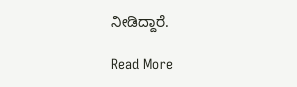ನೀಡಿದ್ದಾರೆ.

Read More